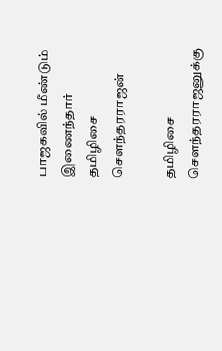பாஜகவில் மீண்டும் இணைந்தார் தமிழிசை சௌந்தரராஜன்

தமிழிசை சௌந்தரராஜனுக்கு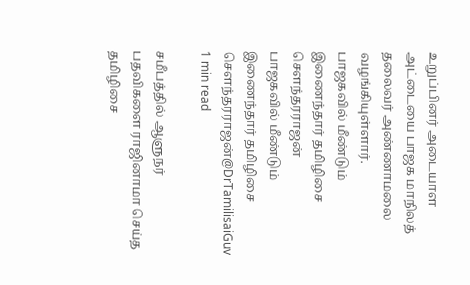உறுப்பினர் அடையாள அட்டையை பாஜக மாநிலத் தலைவர் அண்ணாமலை வழங்கியுள்ளார்.
பாஜகவில் மீண்டும் இணைந்தார் தமிழிசை சௌந்தரராஜன்
பாஜகவில் மீண்டும் இணைந்தார் தமிழிசை சௌந்தரராஜன்@DrTamilisaiGuv
1 min read

சமீபத்தில் ஆளுநர் பதவிகளை ராஜினாமா செய்த தமிழிசை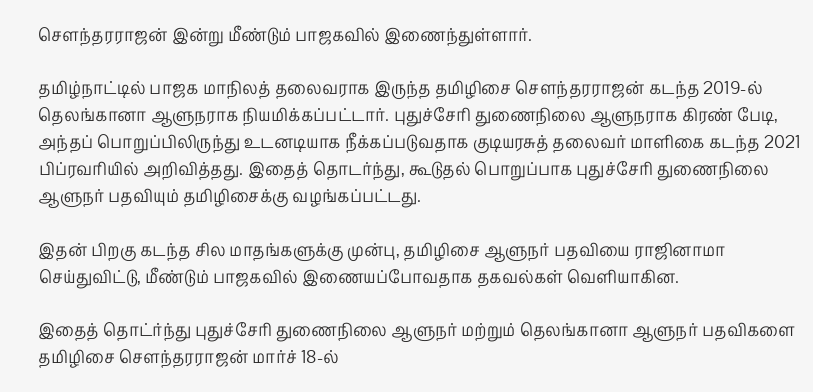சௌந்தரராஜன் இன்று மீண்டும் பாஜகவில் இணைந்துள்ளார்.

தமிழ்நாட்டில் பாஜக மாநிலத் தலைவராக இருந்த தமிழிசை சௌந்தரராஜன் கடந்த 2019-ல் தெலங்கானா ஆளுநராக நியமிக்கப்பட்டார். புதுச்சேரி துணைநிலை ஆளுநராக கிரண் பேடி, அந்தப் பொறுப்பிலிருந்து உடனடியாக நீக்கப்படுவதாக குடியரசுத் தலைவர் மாளிகை கடந்த 2021 பிப்ரவரியில் அறிவித்தது. இதைத் தொடர்ந்து, கூடுதல் பொறுப்பாக புதுச்சேரி துணைநிலை ஆளுநர் பதவியும் தமிழிசைக்கு வழங்கப்பட்டது.

இதன் பிறகு கடந்த சில மாதங்களுக்கு முன்பு, தமிழிசை ஆளுநர் பதவியை ராஜினாமா செய்துவிட்டு, மீண்டும் பாஜகவில் இணையப்போவதாக தகவல்கள் வெளியாகின.

இதைத் தொட்ர்ந்து புதுச்சேரி துணைநிலை ஆளுநர் மற்றும் தெலங்கானா ஆளுநர் பதவிகளை தமிழிசை சௌந்தரராஜன் மார்ச் 18-ல்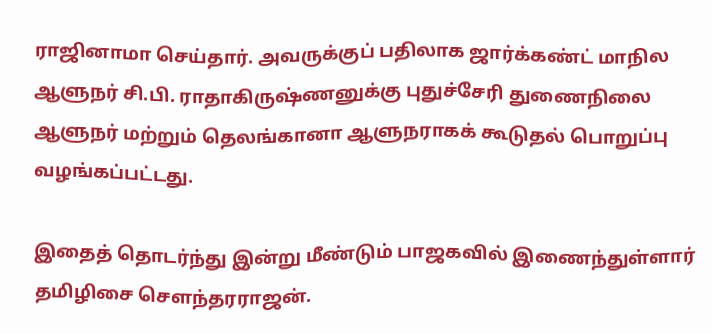ராஜினாமா செய்தார். அவருக்குப் பதிலாக ஜார்க்கண்ட் மாநில ஆளுநர் சி.பி. ராதாகிருஷ்ணனுக்கு புதுச்சேரி துணைநிலை ஆளுநர் மற்றும் தெலங்கானா ஆளுநராகக் கூடுதல் பொறுப்பு வழங்கப்பட்டது.

இதைத் தொடர்ந்து இன்று மீண்டும் பாஜகவில் இணைந்துள்ளார் தமிழிசை சௌந்தரராஜன்.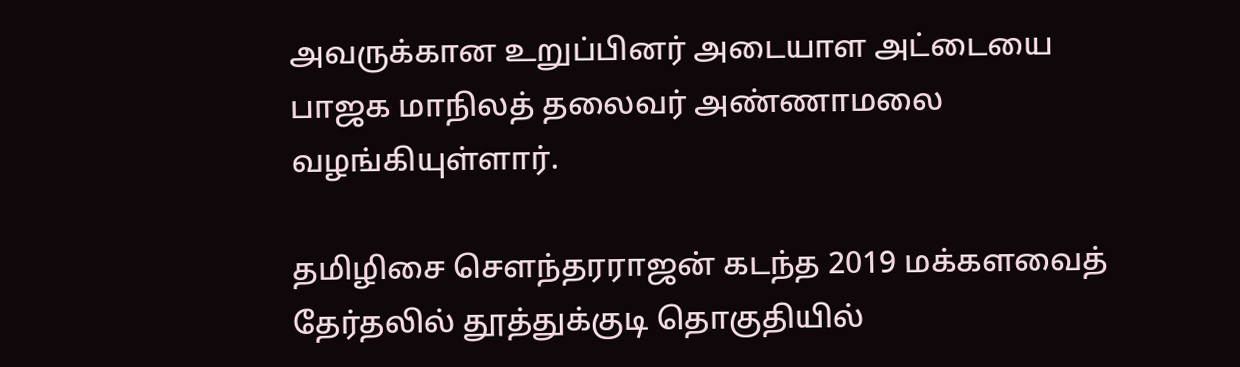அவருக்கான உறுப்பினர் அடையாள அட்டையை பாஜக மாநிலத் தலைவர் அண்ணாமலை வழங்கியுள்ளார்.

தமிழிசை சௌந்தரராஜன் கடந்த 2019 மக்களவைத் தேர்தலில் தூத்துக்குடி தொகுதியில்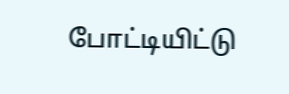போட்டியிட்டு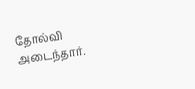தோல்வி அடைந்தார்.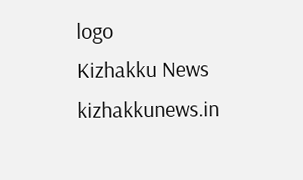logo
Kizhakku News
kizhakkunews.in